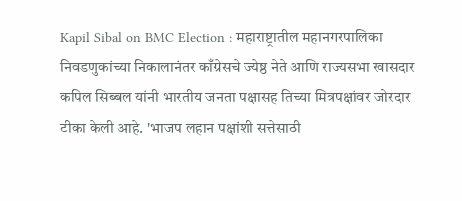Kapil Sibal on BMC Election : महाराष्ट्रातील महानगरपालिका निवडणुकांच्या निकालानंतर काँग्रेसचे ज्येष्ठ नेते आणि राज्यसभा खासदार कपिल सिब्बल यांनी भारतीय जनता पक्षासह तिच्या मित्रपक्षांवर जोरदार टीका केली आहे. 'भाजप लहान पक्षांशी सत्तेसाठी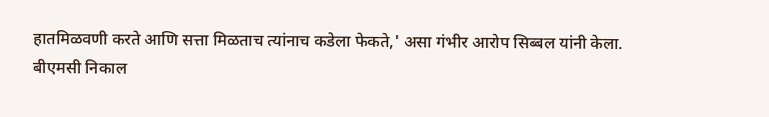हातमिळवणी करते आणि सत्ता मिळताच त्यांनाच कडेला फेकते,' असा गंभीर आरोप सिब्बल यांनी केला.
बीएमसी निकाल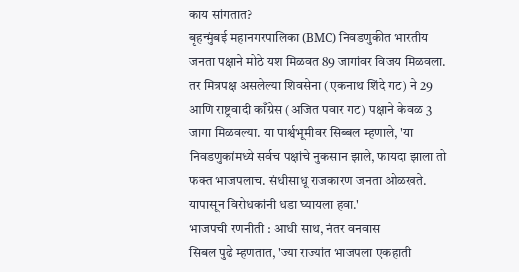काय सांगतात?
बृहन्मुंबई महानगरपालिका (BMC) निवडणुकीत भारतीय जनता पक्षाने मोठे यश मिळवत 89 जागांवर विजय मिळवला. तर मित्रपक्ष असलेल्या शिवसेना (एकनाथ शिंदे गट) ने 29 आणि राष्ट्रवादी काँग्रेस (अजित पवार गट) पक्षाने केवळ 3 जागा मिळवल्या. या पार्श्वभूमीवर सिब्बल म्हणाले, 'या निवडणुकांमध्ये सर्वच पक्षांचे नुकसान झाले, फायदा झाला तो फक्त भाजपलाच. संधीसाधू राजकारण जनता ओळखते. यापासून विरोधकांनी धडा घ्यायला हवा.'
भाजपची रणनीती : आधी साथ, नंतर वनवास
सिबल पुढे म्हणतात, 'ज्या राज्यांत भाजपला एकहाती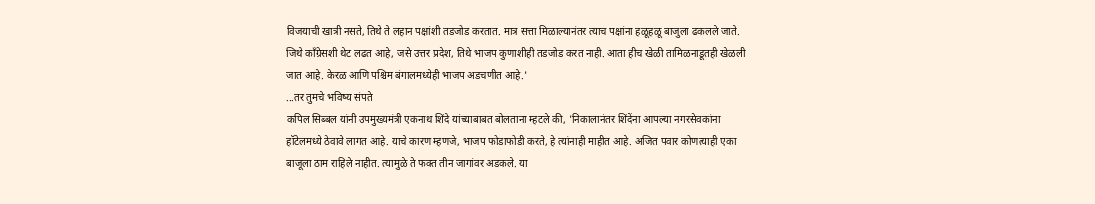विजयाची खात्री नसते, तिथे ते लहान पक्षांशी तडजोड करतात. मात्र सत्ता मिळाल्यानंतर त्याच पक्षांना हळूहळू बाजुला ढकलले जाते. जिथे काँग्रेसशी थेट लढत आहे, जसे उत्तर प्रदेश, तिथे भाजप कुणाशीही तडजोड करत नाही. आता हीच खेळी तामिळनाडूतही खेळली जात आहे. केरळ आणि पश्चिम बंगालमध्येही भाजप अडचणीत आहे.'
...तर तुमचे भविष्य संपते
कपिल सिब्बल यांनी उपमुख्यमंत्री एकनाथ शिंदे यांच्याबाबत बोलताना म्हटले की, 'निकालानंतर शिंदेंना आपल्या नगरसेवकांना हॉटेलमध्ये ठेवावे लागत आहे. याचे कारण म्हणजे, भाजप फोडाफोडी करते, हे त्यांनाही माहीत आहे. अजित पवार कोणत्याही एका बाजूला ठाम राहिले नाहीत. त्यामुळे ते फक्त तीन जागांवर अडकले. या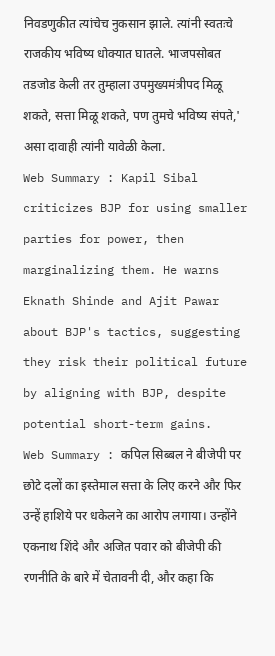निवडणुकीत त्यांचेच नुकसान झाले. त्यांनी स्वतःचे राजकीय भविष्य धोक्यात घातले. भाजपसोबत तडजोड केली तर तुम्हाला उपमुख्यमंत्रीपद मिळू शकते, सत्ता मिळू शकते, पण तुमचे भविष्य संपते,' असा दावाही त्यांनी यावेळी केला.
Web Summary : Kapil Sibal criticizes BJP for using smaller parties for power, then marginalizing them. He warns Eknath Shinde and Ajit Pawar about BJP's tactics, suggesting they risk their political future by aligning with BJP, despite potential short-term gains.
Web Summary : कपिल सिब्बल ने बीजेपी पर छोटे दलों का इस्तेमाल सत्ता के लिए करने और फिर उन्हें हाशिये पर धकेलने का आरोप लगाया। उन्होंने एकनाथ शिंदे और अजित पवार को बीजेपी की रणनीति के बारे में चेतावनी दी, और कहा कि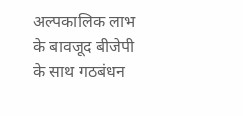अल्पकालिक लाभ के बावजूद बीजेपी के साथ गठबंधन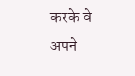करके वे अपने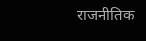राजनीतिक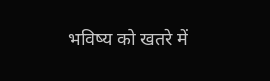भविष्य को खतरे में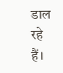डाल रहे हैं।